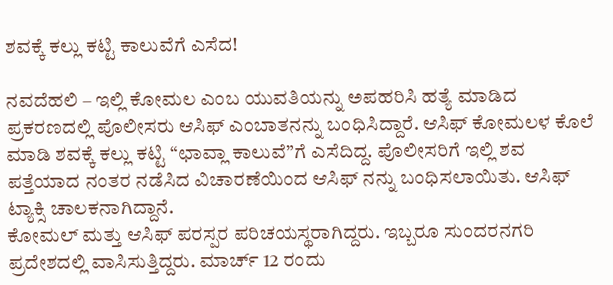ಶವಕ್ಕೆ ಕಲ್ಲು ಕಟ್ಟಿ ಕಾಲುವೆಗೆ ಎಸೆದ!

ನವದೆಹಲಿ – ಇಲ್ಲಿ ಕೋಮಲ ಎಂಬ ಯುವತಿಯನ್ನು ಅಪಹರಿಸಿ ಹತ್ಯೆ ಮಾಡಿದ ಪ್ರಕರಣದಲ್ಲಿ ಪೊಲೀಸರು ಆಸಿಫ್ ಎಂಬಾತನನ್ನು ಬಂಧಿಸಿದ್ದಾರೆ. ಆಸಿಫ್ ಕೋಮಲಳ ಕೊಲೆ ಮಾಡಿ ಶವಕ್ಕೆ ಕಲ್ಲು ಕಟ್ಟಿ “ಛಾವ್ಲಾ ಕಾಲುವೆ”ಗೆ ಎಸೆದಿದ್ದ. ಪೊಲೀಸರಿಗೆ ಇಲ್ಲಿ ಶವ ಪತ್ತೆಯಾದ ನಂತರ ನಡೆಸಿದ ವಿಚಾರಣೆಯಿಂದ ಆಸಿಫ್ ನನ್ನು ಬಂಧಿಸಲಾಯಿತು. ಆಸಿಫ್ ಟ್ಯಾಕ್ಸಿ ಚಾಲಕನಾಗಿದ್ದಾನೆ.
ಕೋಮಲ್ ಮತ್ತು ಆಸಿಫ್ ಪರಸ್ಪರ ಪರಿಚಯಸ್ಥರಾಗಿದ್ದರು. ಇಬ್ಬರೂ ಸುಂದರನಗರಿ ಪ್ರದೇಶದಲ್ಲಿ ವಾಸಿಸುತ್ತಿದ್ದರು. ಮಾರ್ಚ್ 12 ರಂದು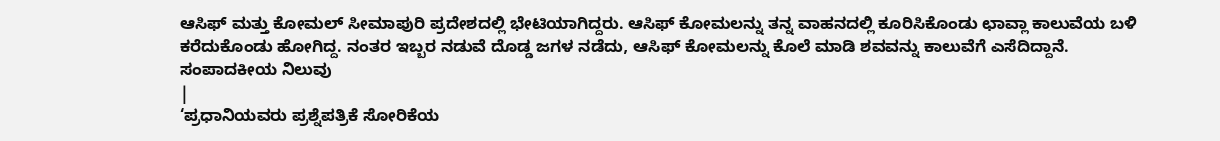ಆಸಿಫ್ ಮತ್ತು ಕೋಮಲ್ ಸೀಮಾಪುರಿ ಪ್ರದೇಶದಲ್ಲಿ ಭೇಟಿಯಾಗಿದ್ದರು. ಆಸಿಫ್ ಕೋಮಲನ್ನು ತನ್ನ ವಾಹನದಲ್ಲಿ ಕೂರಿಸಿಕೊಂಡು ಛಾವ್ಲಾ ಕಾಲುವೆಯ ಬಳಿ ಕರೆದುಕೊಂಡು ಹೋಗಿದ್ದ. ನಂತರ ಇಬ್ಬರ ನಡುವೆ ದೊಡ್ಡ ಜಗಳ ನಡೆದು, ಆಸಿಫ್ ಕೋಮಲನ್ನು ಕೊಲೆ ಮಾಡಿ ಶವವನ್ನು ಕಾಲುವೆಗೆ ಎಸೆದಿದ್ದಾನೆ.
ಸಂಪಾದಕೀಯ ನಿಲುವು
|
‘ಪ್ರಧಾನಿಯವರು ಪ್ರಶ್ನೆಪತ್ರಿಕೆ ಸೋರಿಕೆಯ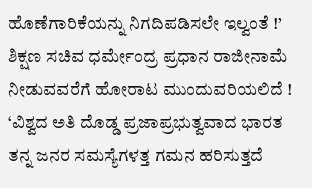ಹೊಣೆಗಾರಿಕೆಯನ್ನು ನಿಗದಿಪಡಿಸಲೇ ಇಲ್ವಂತೆ !’
ಶಿಕ್ಷಣ ಸಚಿವ ಧರ್ಮೇಂದ್ರ ಪ್ರಧಾನ ರಾಜೀನಾಮೆ ನೀಡುವವರೆಗೆ ಹೋರಾಟ ಮುಂದುವರಿಯಲಿದೆ !
‘ವಿಶ್ವದ ಅತಿ ದೊಡ್ಡ ಪ್ರಜಾಪ್ರಭುತ್ವವಾದ ಭಾರತ ತನ್ನ ಜನರ ಸಮಸ್ಯೆಗಳತ್ತ ಗಮನ ಹರಿಸುತ್ತದೆ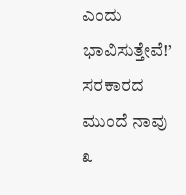ಎಂದು ಭಾವಿಸುತ್ತೇವೆ!’
ಸರಕಾರದ ಮುಂದೆ ನಾವು ೩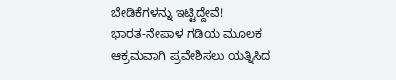ಬೇಡಿಕೆಗಳನ್ನು ಇಟ್ಟಿದ್ದೇವೆ!
ಭಾರತ-ನೇಪಾಳ ಗಡಿಯ ಮೂಲಕ ಆಕ್ರಮವಾಗಿ ಪ್ರವೇಶಿಸಲು ಯತ್ನಿಸಿದ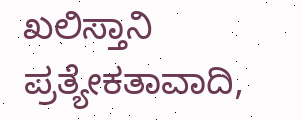ಖಲಿಸ್ತಾನಿ ಪ್ರತ್ಯೇಕತಾವಾದಿ,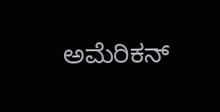ಅಮೆರಿಕನ್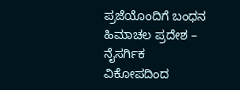ಪ್ರಜೆಯೊಂದಿಗೆ ಬಂಧನ
ಹಿಮಾಚಲ ಪ್ರದೇಶ – ನೈಸರ್ಗಿಕ ವಿಕೋಪದಿಂದ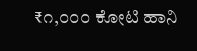₹೧,೦೦೦ ಕೋಟಿ ಹಾನಿ